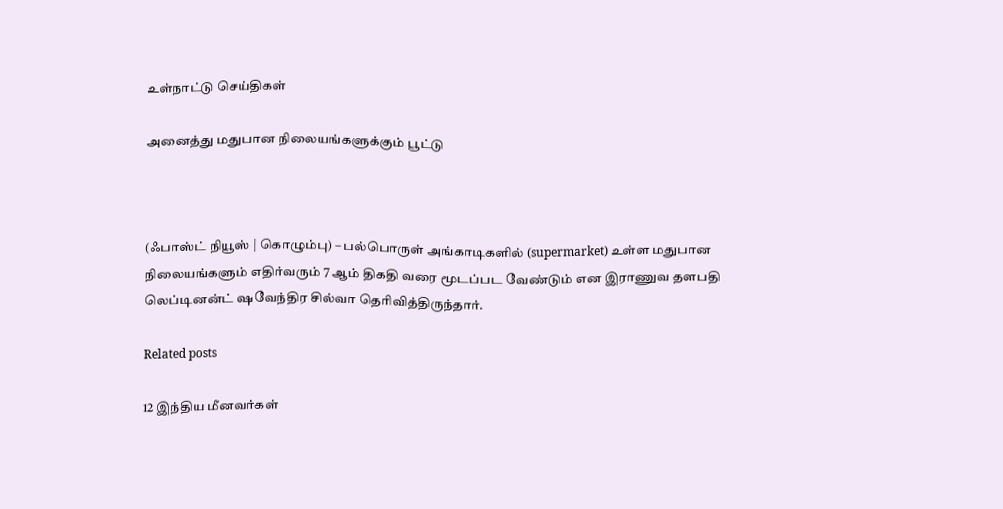உள்நாட்டு செய்திகள்

அனைத்து மதுபான நிலையங்களுக்கும் பூட்டு



(ஃபாஸ்ட் நியூஸ் | கொழும்பு) – பல்பொருள் அங்காடிகளில் (supermarket) உள்ள மதுபான நிலையங்களும் எதிர்வரும் 7 ஆம் திகதி வரை மூடப்பட வேண்டும் என இராணுவ தளபதி லெப்டினன்ட் ஷவேந்திர சில்வா தெரிவித்திருந்தார்.

Related posts

12 இந்திய மீனவர்கள்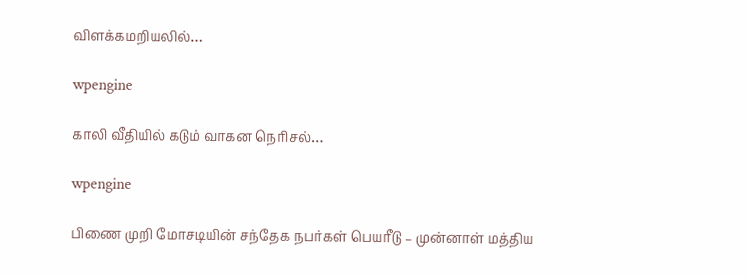விளக்கமறியலில்…

wpengine

காலி வீதியில் கடும் வாகன நெரிசல்…

wpengine

பிணை முறி மோசடியின் சந்தேக நபர்கள் பெயரீடு – முன்னாள் மத்திய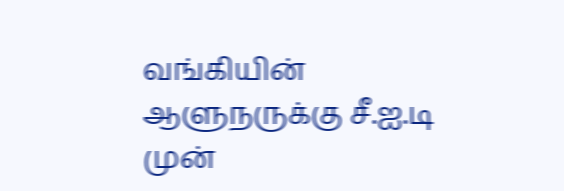வங்கியின் ஆளுநருக்கு சீ.ஐ.டி முன்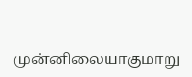முன்னிலையாகுமாறு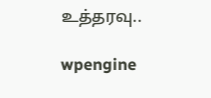உத்தரவு..

wpengine